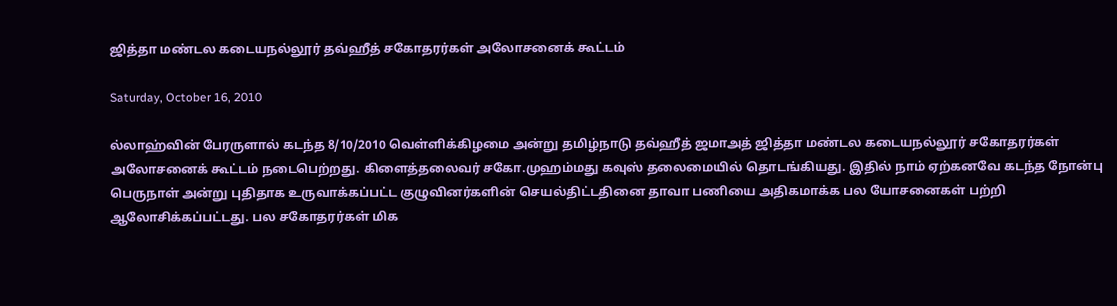ஜித்தா மண்டல கடையநல்லூர் தவ்ஹீத் சகோதரர்கள் அலோசனைக் கூட்டம்

Saturday, October 16, 2010

ல்லாஹ்வின் பேரருளால் கடந்த 8/10/2010 வெள்ளிக்கிழமை அன்று தமிழ்நாடு தவ்ஹீத் ஜமாஅத் ஜித்தா மண்டல கடையநல்லூர் சகோதரர்கள்  அலோசனைக் கூட்டம் நடைபெற்றது. கிளைத்தலைவர் சகோ.முஹம்மது கவுஸ் தலைமையில் தொடங்கியது. இதில் நாம் ஏற்கனவே கடந்த நோன்பு பெருநாள் அன்று புதிதாக உருவாக்கப்பட்ட குழுவினர்களின் செயல்திட்டதினை தாவா பணியை அதிகமாக்க பல யோசனைகள் பற்றி ஆலோசிக்கப்பட்டது. பல சகோதரர்கள் மிக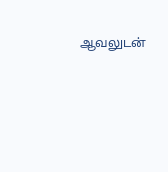ஆவலுடன்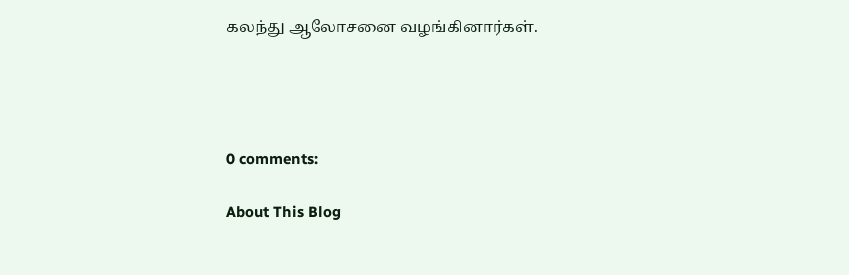கலந்து ஆலோசனை வழங்கினார்கள்.




0 comments:

About This Blog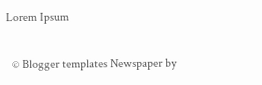Lorem Ipsum

  © Blogger templates Newspaper by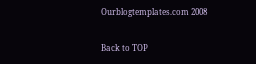Ourblogtemplates.com 2008

Back to TOP